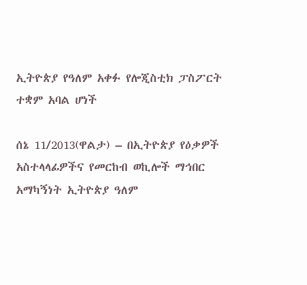ኢትዮጵያ የዓለም አቀፉ የሎጂስቲክ ፓስፖርት ተቋም አባል ሆነች

ሰኔ 11/2013(ዋልታ) – በኢትዮጵያ የዕቃዎች አስተላላፊዎችና የመርከብ ወኪሎች ማኅበር አማካኝነት ኢትዮጵያ ዓለም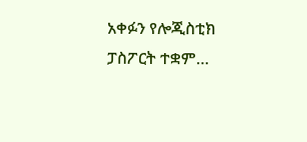አቀፉን የሎጂስቲክ ፓስፖርት ተቋም…